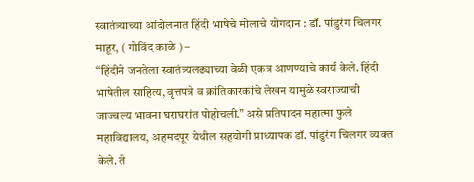स्वातंत्र्याच्या आंदोलनात हिंदी भाषेचे मोलाचे योगदान : डॉ. पांडुरंग चिलगर
माहूर, ( गोविंद काळे ) –
“हिंदीने जनतेला स्वातंत्र्यलढ्याच्या वेळी एकत्र आणण्याचे कार्य केले. हिंदी भाषेतील साहित्य, वृत्तपत्रे व क्रांतिकारकांचे लेखन यामुळे स्वराज्याची जाज्वल्य भावना घराघरांत पोहोचली.” असे प्रतिपादन महात्मा फुले महाविद्यालय, अहमदपूर येथील सहयोगी प्राध्यापक डॉ. पांडुरंग चिलगर व्यक्त केले. ते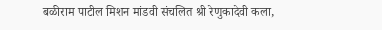बळीराम पाटील मिशन मांडवी संचलित श्री रेणुकादेवी कला,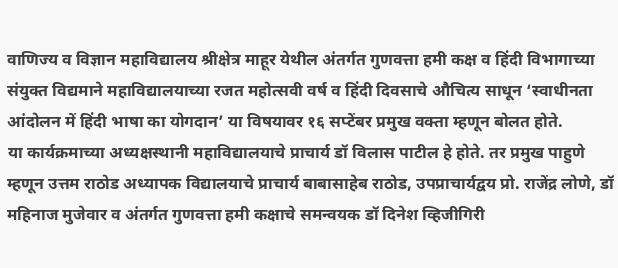वाणिज्य व विज्ञान महाविद्यालय श्रीक्षेत्र माहूर येथील अंतर्गत गुणवत्ता हमी कक्ष व हिंदी विभागाच्या संयुक्त विद्यमाने महाविद्यालयाच्या रजत महोत्सवी वर्ष व हिंदी दिवसाचे औचित्य साधून ‘स्वाधीनता आंदोलन में हिंदी भाषा का योगदान’ या विषयावर १६ सप्टेंबर प्रमुख वक्ता म्हणून बोलत होते.
या कार्यक्रमाच्या अध्यक्षस्थानी महाविद्यालयाचे प्राचार्य डॉ विलास पाटील हे होते. तर प्रमुख पाहुणे म्हणून उत्तम राठोड अध्यापक विद्यालयाचे प्राचार्य बाबासाहेब राठोड, उपप्राचार्यद्वय प्रो. राजेंद्र लोणे, डॉ महिनाज मुजेवार व अंतर्गत गुणवत्ता हमी कक्षाचे समन्वयक डॉ दिनेश व्हिजीगिरी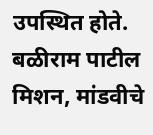उपस्थित होते.
बळीराम पाटील मिशन, मांडवीचे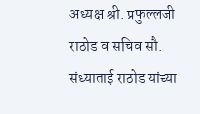अध्यक्ष श्री. प्रफुल्लजी राठोड व सचिव सौ. संध्याताई राठोड यांच्या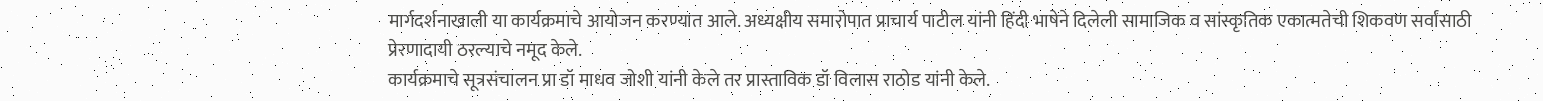मार्गदर्शनाखाली या कार्यक्रमाचे आयोजन करण्यात आले. अध्यक्षीय समारोपात प्राचार्य पाटील यांनी हिंदी भाषेने दिलेली सामाजिक व सांस्कृतिक एकात्मतेची शिकवण सर्वांसाठी प्रेरणादायी ठरल्याचे नमूद केले.
कार्यक्रमाचे सूत्रसंचालन प्रा डॉ माधव जोशी यांनी केले तर प्रास्ताविक डॉ विलास राठोड यांनी केले.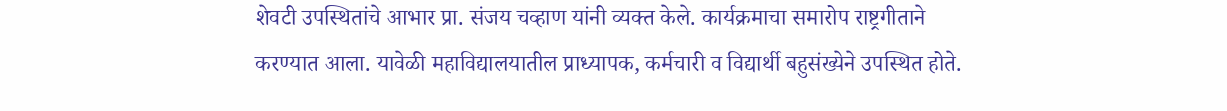शेवटी उपस्थितांचे आभार प्रा. संजय चव्हाण यांनी व्यक्त केले. कार्यक्रमाचा समारोप राष्ट्रगीताने
करण्यात आला. यावेळी महाविद्यालयातील प्राध्यापक, कर्मचारी व विद्यार्थी बहुसंख्येने उपस्थित होते.